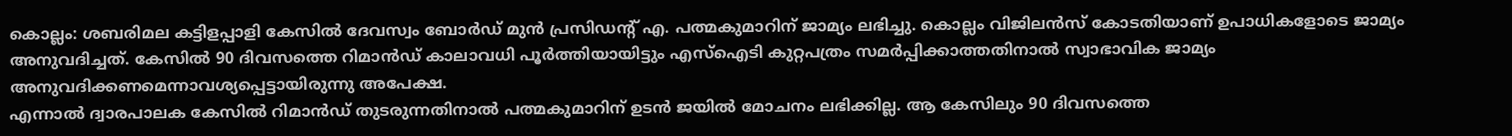കൊല്ലം: ശബരിമല കട്ടിളപ്പാളി കേസിൽ ദേവസ്വം ബോർഡ് മുൻ പ്രസിഡന്റ് എ. പത്മകുമാറിന് ജാമ്യം ലഭിച്ചു. കൊല്ലം വിജിലൻസ് കോടതിയാണ് ഉപാധികളോടെ ജാമ്യം അനുവദിച്ചത്. കേസിൽ 90 ദിവസത്തെ റിമാൻഡ് കാലാവധി പൂർത്തിയായിട്ടും എസ്ഐടി കുറ്റപത്രം സമർപ്പിക്കാത്തതിനാൽ സ്വാഭാവിക ജാമ്യം അനുവദിക്കണമെന്നാവശ്യപ്പെട്ടായിരുന്നു അപേക്ഷ.
എന്നാൽ ദ്വാരപാലക കേസിൽ റിമാൻഡ് തുടരുന്നതിനാൽ പത്മകുമാറിന് ഉടൻ ജയിൽ മോചനം ലഭിക്കില്ല. ആ കേസിലും 90 ദിവസത്തെ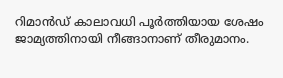റിമാൻഡ് കാലാവധി പൂർത്തിയായ ശേഷം ജാമ്യത്തിനായി നീങ്ങാനാണ് തീരുമാനം.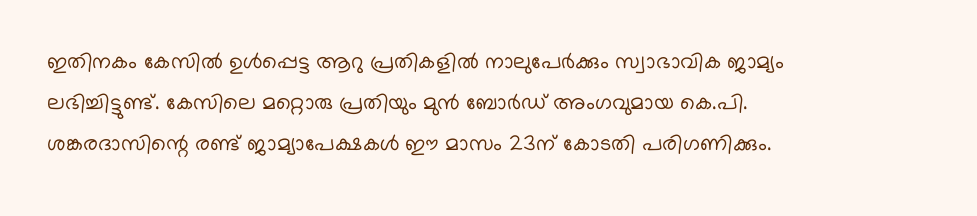ഇതിനകം കേസിൽ ഉൾപ്പെട്ട ആറു പ്രതികളിൽ നാലുപേർക്കും സ്വാഭാവിക ജാമ്യം ലഭിച്ചിട്ടുണ്ട്. കേസിലെ മറ്റൊരു പ്രതിയും മുൻ ബോർഡ് അംഗവുമായ കെ.പി. ശങ്കരദാസിന്റെ രണ്ട് ജാമ്യാപേക്ഷകൾ ഈ മാസം 23ന് കോടതി പരിഗണിക്കും.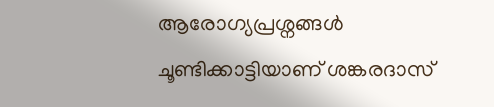ആരോഗ്യപ്രശ്നങ്ങൾ ചൂണ്ടിക്കാട്ടിയാണ് ശങ്കരദാസ്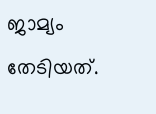ജാമ്യം തേടിയത്.